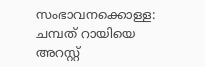സംഭാവനക്കൊള്ള: ചമ്പത് റായിയെ അറസ്റ്റ്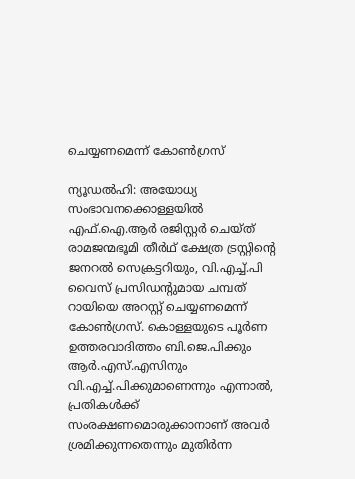ചെയ്യണമെന്ന് കോൺഗ്രസ്

ന്യൂഡൽഹി: അയോധ്യ സംഭാവനക്കൊള്ളയിൽ എഫ്.ഐ.ആർ രജിസ്റ്റർ ചെയ്ത് രാമജന്മഭൂമി തീർഥ് ക്ഷേത്ര ട്രസ്റ്റിന്‍റെ ജനറൽ സെക്രട്ടറിയും, വി.എച്ച്.പി വൈസ് പ്രസിഡന്‍റുമായ ചമ്പത് റായിയെ അറസ്റ്റ് ചെയ്യണമെന്ന് കോൺഗ്രസ്. കൊള്ളയുടെ പൂർണ ഉത്തരവാദിത്തം ബി.ജെ.പിക്കും ആർ.എസ്.എസിനും വി.എച്ച്.പിക്കുമാണെന്നും എന്നാൽ, പ്രതികൾക്ക് സംരക്ഷണമൊരുക്കാനാണ് അവർ ശ്രമിക്കുന്നതെന്നും മുതിർന്ന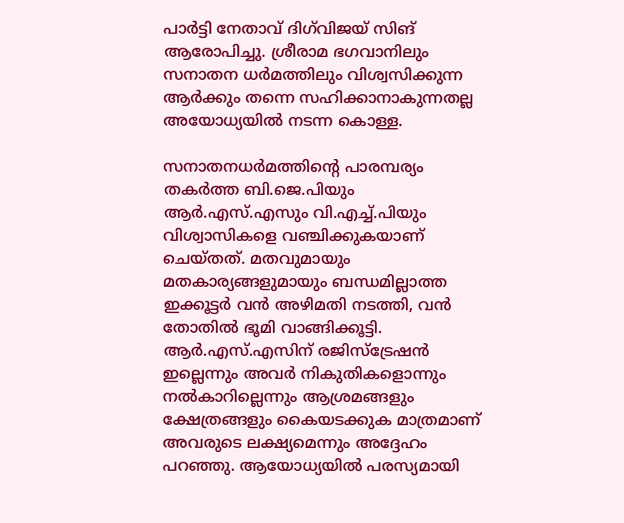പാർട്ടി നേതാവ് ദിഗ്‌വിജയ് സിങ് ആരോപിച്ചു. ശ്രീരാമ ഭഗവാനിലും സനാതന ധർമത്തിലും വിശ്വസിക്കുന്ന ആർക്കും തന്നെ സഹിക്കാനാകുന്നതല്ല അയോധ്യയിൽ നടന്ന കൊള്ള.

സനാതനധർമത്തിന്‍റെ പാരമ്പര്യം തകർത്ത ബി.ജെ.പിയും ആർ.എസ്.എസും വി.എച്ച്.പിയും വിശ്വാസികളെ വഞ്ചിക്കുകയാണ് ചെയ്തത്. മതവുമായും മതകാര്യങ്ങളുമായും ബന്ധമില്ലാത്ത ഇക്കൂട്ടർ വൻ അഴിമതി നടത്തി, വൻ തോതിൽ ഭൂമി വാങ്ങിക്കൂട്ടി. ആർ.എസ്.എസിന് രജിസ്ട്രേഷൻ ഇല്ലെന്നും അവർ നികുതികളൊന്നും നൽകാറില്ലെന്നും ആശ്രമങ്ങളും ക്ഷേത്രങ്ങളും കൈയടക്കുക മാത്രമാണ് അവരുടെ ലക്ഷ്യമെന്നും അദ്ദേഹം പറഞ്ഞു. ആയോധ്യയിൽ പരസ്യമായി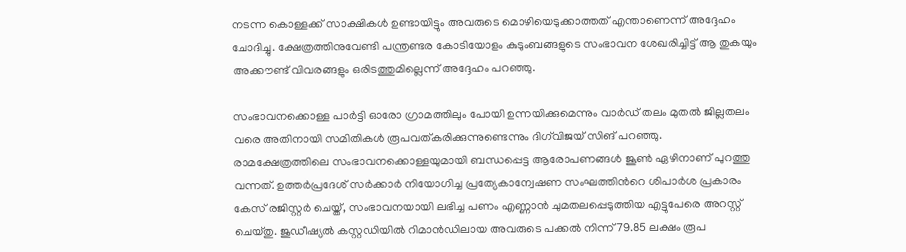നടന്ന കൊള്ളക്ക് സാക്ഷികൾ ഉണ്ടായിട്ടും അവരുടെ മൊഴിയെടുക്കാത്തത് എന്താണെന്ന് അദ്ദേഹം ചോദിച്ചു. ക്ഷേത്രത്തിനുവേണ്ടി പന്ത്രണ്ടര കോടിയോളം കുടുംബങ്ങളുടെ സംഭാവന ശേഖരിച്ചിട്ട് ആ തുകയും അക്കൗണ്ട് വിവരങ്ങളും ഒരിടത്തുമില്ലെന്ന് അദ്ദേഹം പറഞ്ഞു.

സംഭാവനക്കൊള്ള പാർട്ടി ഓരോ ഗ്രാമത്തിലും പോയി ഉന്നയിക്കുമെന്നും വാർഡ് തലം മുതൽ ജില്ലതലം വരെ അതിനായി സമിതികൾ രൂപവത്കരിക്കുന്നുണ്ടെന്നും ദിഗ്‌വിജയ് സിങ് പറഞ്ഞു. രാമക്ഷേത്രത്തിലെ സംഭാവനക്കൊള്ളയുമായി ബന്ധപ്പെട്ട ആരോപണങ്ങൾ ജൂൺ ഏഴിനാണ് പുറത്തു വന്നത്. ഉത്തർപ്രദേശ് സർക്കാർ നിയോഗിച്ച പ്രത്യേകാന്വേഷണ സംഘത്തിന്‍റെ ശിപാർശ പ്രകാരം കേസ് രജിസ്റ്റർ ചെയ്ത്, സംഭാവനയായി ലഭിച്ച പണം എണ്ണാൻ ചുമതലപ്പെടുത്തിയ എട്ടുപേരെ അറസ്റ്റ് ചെയ്തു. ജുഡീഷ്യൽ കസ്റ്റഡിയിൽ റിമാൻഡിലായ അവരുടെ പക്കൽ നിന്ന് 79.85 ലക്ഷം രൂപ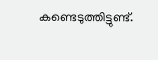കണ്ടെടുത്തിട്ടുണ്ട്.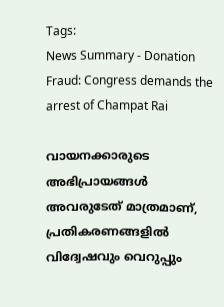Tags:
News Summary - Donation Fraud: Congress demands the arrest of Champat Rai

വായനക്കാരുടെ അഭിപ്രായങ്ങള്‍ അവരുടേത് മാത്രമാണ്, പ്രതികരണങ്ങളിൽ വിദ്വേഷവും വെറുപ്പും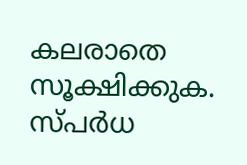കലരാതെ സൂക്ഷിക്കുക. സ്പർധ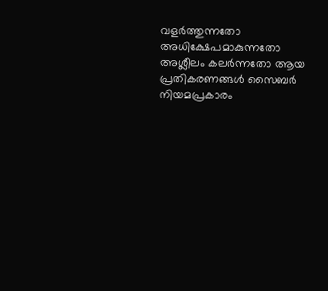വളർത്തുന്നതോ അധിക്ഷേപമാകുന്നതോ അശ്ലീലം കലർന്നതോ ആയ പ്രതികരണങ്ങൾ സൈബർ നിയമപ്രകാരം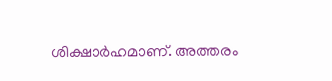ശിക്ഷാർഹമാണ്. അത്തരം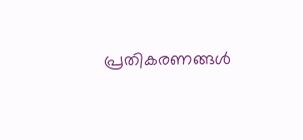പ്രതികരണങ്ങൾ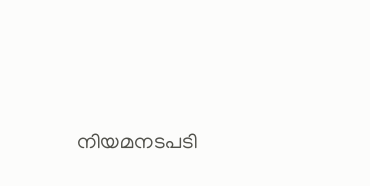നിയമനടപടി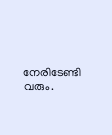നേരിടേണ്ടി വരും.